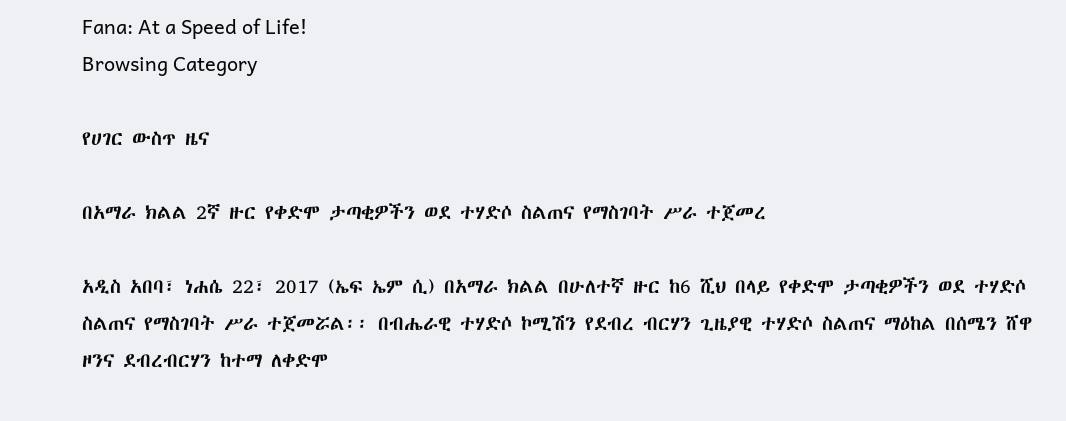Fana: At a Speed of Life!
Browsing Category

የሀገር ውስጥ ዜና

በአማራ ክልል 2ኛ ዙር የቀድሞ ታጣቂዎችን ወደ ተሃድሶ ስልጠና የማስገባት ሥራ ተጀመረ

አዲስ አበባ፣ ነሐሴ 22፣ 2017 (ኤፍ ኤም ሲ) በአማራ ክልል በሁለተኛ ዙር ከ6 ሺህ በላይ የቀድሞ ታጣቂዎችን ወደ ተሃድሶ ስልጠና የማስገባት ሥራ ተጀመሯል፡፡ በብሔራዊ ተሃድሶ ኮሚሽን የደብረ ብርሃን ጊዜያዊ ተሃድሶ ስልጠና ማዕከል በሰሜን ሸዋ ዞንና ደብረብርሃን ከተማ ለቀድሞ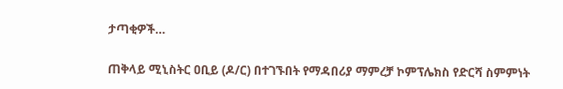ታጣቂዎች…

ጠቅላይ ሚኒስትር ዐቢይ (ዶ/ር) በተገኙበት የማዳበሪያ ማምረቻ ኮምፕሌክስ የድርሻ ስምምነት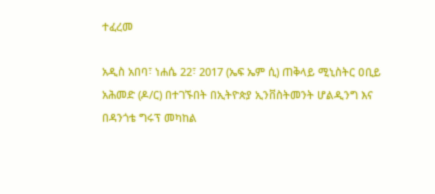ተፈረመ

አዲስ አበባ፣ ነሐሴ 22፣ 2017 (ኤፍ ኤም ሲ) ጠቅላይ ሚኒስትር ዐቢይ አሕመድ (ዶ/ር) በተገኙበት በኢትዮጵያ ኢንቨስትመንት ሆልዲንግ እና በዳንጎቴ ግሩፕ መካከል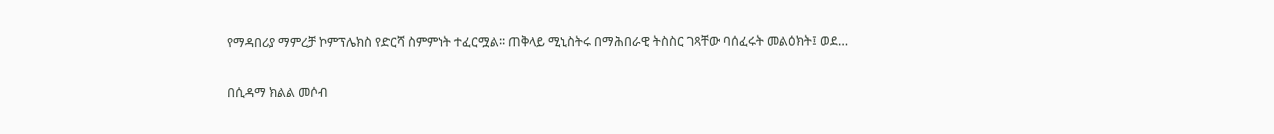የማዳበሪያ ማምረቻ ኮምፕሌክስ የድርሻ ስምምነት ተፈርሟል፡፡ ጠቅላይ ሚኒስትሩ በማሕበራዊ ትስስር ገጻቸው ባሰፈሩት መልዕክት፤ ወደ…

በሲዳማ ክልል መሶብ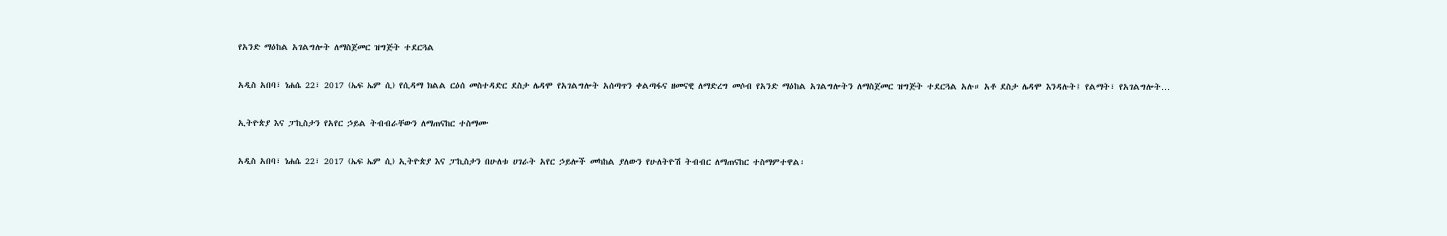የአንድ ማዕከል አገልግሎት ለማስጀመር ዝግጅት ተደርጓል

አዲስ አበባ፣ ነሐሴ 22፣ 2017 (ኤፍ ኤም ሲ) የሲዳማ ክልል ርዕሰ መስተዳድር ደስታ ሌዳሞ የአገልግሎት አሰጣጥን ቀልጣፋና ዘመናዊ ለማድረግ መሶብ የአንድ ማዕከል አገልግሎትን ለማስጀመር ዝግጅት ተደርጓል አሉ። አቶ ደስታ ሌዳሞ እንዳሉት፤ የልማት፣ የአገልግሎት…

ኢትዮጵያ እና ፓኪስታን የአየር ኃይል ትብብራቸውን ለማጠናከር ተስማሙ

አዲስ አበባ፣ ነሐሴ 22፣ 2017 (ኤፍ ኤም ሲ) ኢትዮጵያ እና ፓኪስታን በሁለቱ ሀገራት አየር ኃይሎች መካከል ያለውን የሁለትዮሽ ትብብር ለማጠናከር ተስማምተዋል፡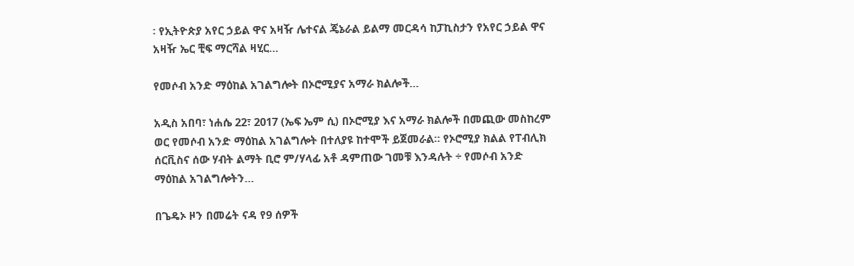፡ የኢትዮጵያ አየር ኃይል ዋና አዛዥ ሌተናል ጄኔራል ይልማ መርዳሳ ከፓኪስታን የአየር ኃይል ዋና አዛዥ ኤር ቺፍ ማርሻል ዛሂር…

የመሶብ አንድ ማዕከል አገልግሎት በኦሮሚያና አማራ ክልሎች…

አዲስ አበባ፣ ነሐሴ 22፣ 2017 (ኤፍ ኤም ሲ) በኦሮሚያ እና አማራ ክልሎች በመጪው መስከረም ወር የመሶብ አንድ ማዕከል አገልግሎት በተለያዩ ከተሞች ይጀመራል። የኦሮሚያ ክልል የፐብሊክ ሰርቪስና ሰው ሃብት ልማት ቢሮ ም/ሃላፊ አቶ ዳምጠው ገመቹ እንዳሉት ÷ የመሶብ አንድ ማዕከል አገልግሎትን…

በጌዴኦ ዞን በመሬት ናዳ የ9 ሰዎች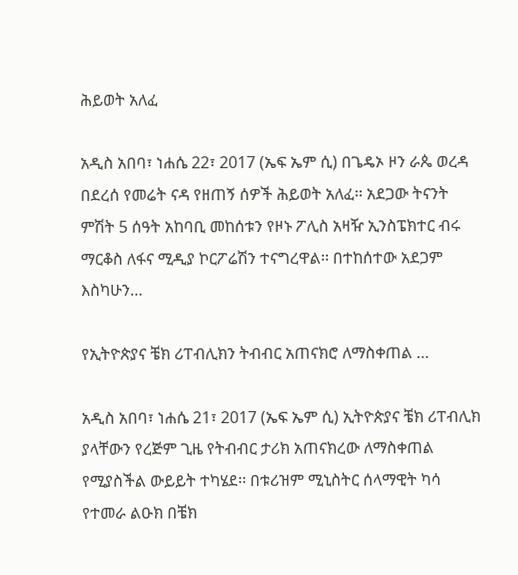ሕይወት አለፈ

አዲስ አበባ፣ ነሐሴ 22፣ 2017 (ኤፍ ኤም ሲ) በጌዴኦ ዞን ራጴ ወረዳ በደረሰ የመሬት ናዳ የዘጠኝ ሰዎች ሕይወት አለፈ፡፡ አደጋው ትናንት ምሽት 5 ሰዓት አከባቢ መከሰቱን የዞኑ ፖሊስ አዛዥ ኢንስፔክተር ብሩ ማርቆስ ለፋና ሚዲያ ኮርፖሬሽን ተናግረዋል፡፡ በተከሰተው አደጋም እስካሁን…

የኢትዮጵያና ቼክ ሪፐብሊክን ትብብር አጠናክሮ ለማስቀጠል …

አዲስ አበባ፣ ነሐሴ 21፣ 2017 (ኤፍ ኤም ሲ) ኢትዮጵያና ቼክ ሪፐብሊክ ያላቸውን የረጅም ጊዜ የትብብር ታሪክ አጠናክረው ለማስቀጠል የሚያስችል ውይይት ተካሄደ፡፡ በቱሪዝም ሚኒስትር ሰላማዊት ካሳ የተመራ ልዑክ በቼክ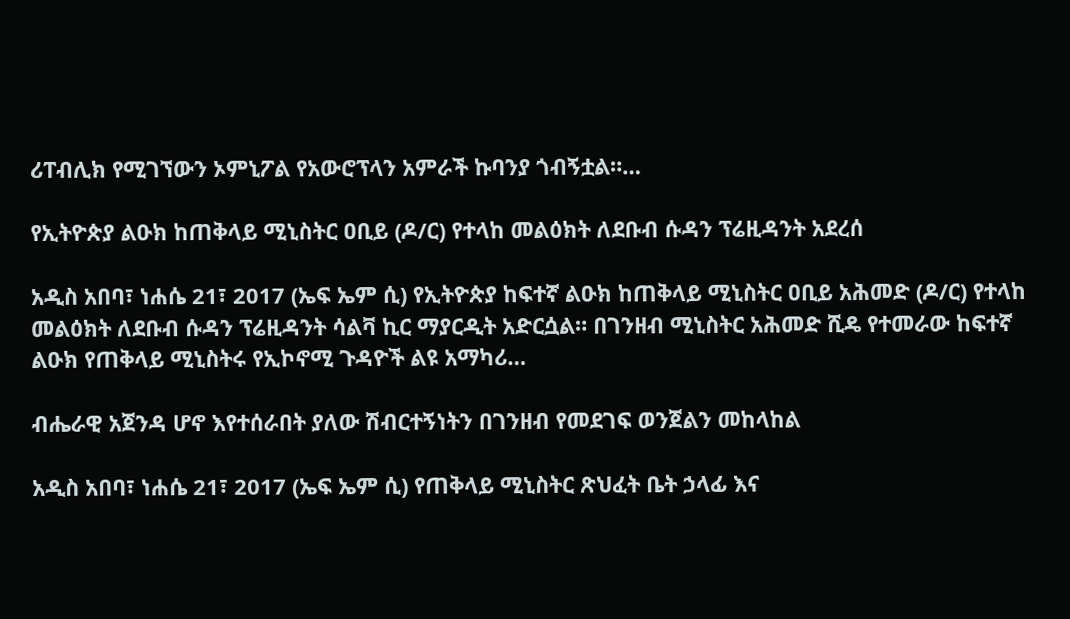ሪፐብሊክ የሚገኘውን ኦምኒፖል የአውሮፕላን አምራች ኩባንያ ጎብኝቷል።…

የኢትዮጵያ ልዑክ ከጠቅላይ ሚኒስትር ዐቢይ (ዶ/ር) የተላከ መልዕክት ለደቡብ ሱዳን ፕሬዚዳንት አደረሰ

አዲስ አበባ፣ ነሐሴ 21፣ 2017 (ኤፍ ኤም ሲ) የኢትዮጵያ ከፍተኛ ልዑክ ከጠቅላይ ሚኒስትር ዐቢይ አሕመድ (ዶ/ር) የተላከ መልዕክት ለደቡብ ሱዳን ፕሬዚዳንት ሳልቫ ኪር ማያርዲት አድርሷል። በገንዘብ ሚኒስትር አሕመድ ሺዴ የተመራው ከፍተኛ ልዑክ የጠቅላይ ሚኒስትሩ የኢኮኖሚ ጉዳዮች ልዩ አማካሪ…

ብሔራዊ አጀንዳ ሆኖ እየተሰራበት ያለው ሽብርተኝነትን በገንዘብ የመደገፍ ወንጀልን መከላከል

አዲስ አበባ፣ ነሐሴ 21፣ 2017 (ኤፍ ኤም ሲ) የጠቅላይ ሚኒስትር ጽህፈት ቤት ኃላፊ እና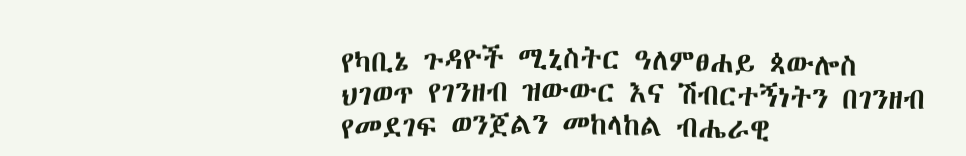የካቢኔ ጉዳዮች ሚኒስትር ዓለምፀሐይ ጳውሎስ ህገወጥ የገንዘብ ዝውውር እና ሽብርተኝነትን በገንዘብ የመደገፍ ወንጀልን መከላከል ብሔራዊ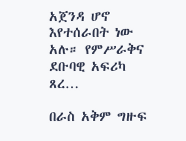አጀንዳ ሆኖ እየተሰራበት ነው አሉ። የምሥራቅና ደቡባዊ አፍሪካ ጸረ…

በራስ አቅም ግዙፍ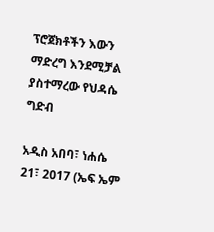ፕሮጀክቶችን እውን ማድረግ እንደሚቻል ያስተማረው የህዳሴ ግድብ

አዲስ አበባ፣ ነሐሴ 21፣ 2017 (ኤፍ ኤም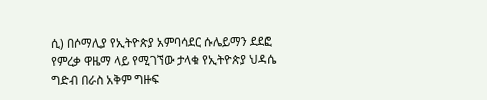ሲ) በሶማሊያ የኢትዮጵያ አምባሳደር ሱሌይማን ደደፎ የምረቃ ዋዜማ ላይ የሚገኘው ታላቁ የኢትዮጵያ ህዳሴ ግድብ በራስ አቅም ግዙፍ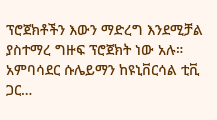ፕሮጀክቶችን እውን ማድረግ እንደሚቻል ያስተማረ ግዙፍ ፕሮጀክት ነው አሉ። አምባሳደር ሱሌይማን ከዩኒቨርሳል ቲቪ ጋር…